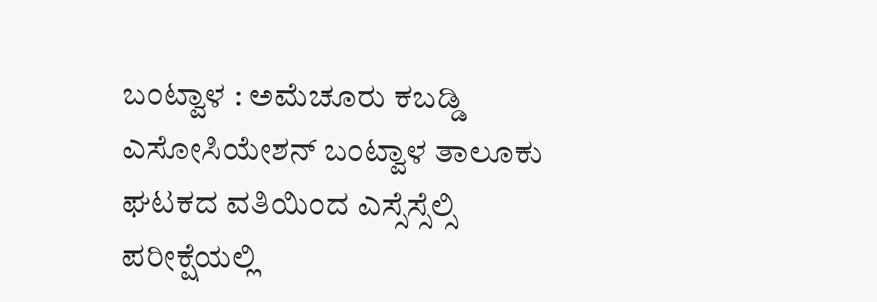ಬಂಟ್ವಾಳ : ಅಮೆಚೂರು ಕಬಡ್ಡಿ ಎಸೋಸಿಯೇಶನ್ ಬಂಟ್ವಾಳ ತಾಲೂಕು ಘಟಕದ ವತಿಯಿಂದ ಎಸ್ಸೆಸ್ಸೆಲ್ಸಿ ಪರೀಕ್ಷೆಯಲ್ಲಿ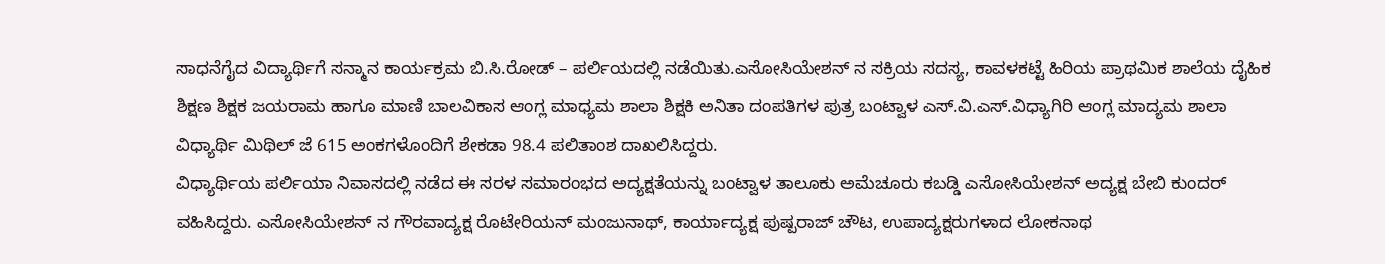ಸಾಧನೆಗೈದ ವಿದ್ಯಾರ್ಥಿಗೆ ಸನ್ಮಾನ ಕಾರ್ಯಕ್ರಮ ಬಿ.ಸಿ.ರೋಡ್ – ಪರ್ಲಿಯದಲ್ಲಿ ನಡೆಯಿತು.ಎಸೋಸಿಯೇಶನ್ ನ ಸಕ್ರಿಯ ಸದಸ್ಯ, ಕಾವಳಕಟ್ಟೆ ಹಿರಿಯ ಪ್ರಾಥಮಿಕ ಶಾಲೆಯ ದೈಹಿಕ ಶಿಕ್ಷಣ ಶಿಕ್ಷಕ ಜಯರಾಮ ಹಾಗೂ ಮಾಣಿ ಬಾಲವಿಕಾಸ ಆಂಗ್ಲ ಮಾಧ್ಯಮ ಶಾಲಾ ಶಿಕ್ಷಕಿ ಅನಿತಾ ದಂಪತಿಗಳ ಪುತ್ರ ಬಂಟ್ವಾಳ ಎಸ್.ವಿ.ಎಸ್.ವಿಧ್ಯಾಗಿರಿ ಆಂಗ್ಲ ಮಾದ್ಯಮ ಶಾಲಾ ವಿಧ್ಯಾರ್ಥಿ ಮಿಥಿಲ್ ಜೆ 615 ಅಂಕಗಳೊಂದಿಗೆ ಶೇಕಡಾ 98.4 ಪಲಿತಾಂಶ ದಾಖಲಿಸಿದ್ದರು.
ವಿಧ್ಯಾರ್ಥಿಯ ಪರ್ಲಿಯಾ ನಿವಾಸದಲ್ಲಿ ನಡೆದ ಈ ಸರಳ ಸಮಾರಂಭದ ಅದ್ಯಕ್ಷತೆಯನ್ನು ಬಂಟ್ವಾಳ ತಾಲೂಕು ಅಮೆಚೂರು ಕಬಡ್ಡಿ ಎಸೋಸಿಯೇಶನ್ ಅದ್ಯಕ್ಷ ಬೇಬಿ ಕುಂದರ್ ವಹಿಸಿದ್ದರು. ಎಸೋಸಿಯೇಶನ್ ನ ಗೌರವಾದ್ಯಕ್ಷ ರೊಟೇರಿಯನ್ ಮಂಜುನಾಥ್, ಕಾರ್ಯಾದ್ಯಕ್ಷ ಪುಷ್ಪರಾಜ್ ಚೌಟ, ಉಪಾದ್ಯಕ್ಷರುಗಳಾದ ಲೋಕನಾಥ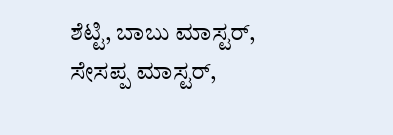ಶೆಟ್ಟಿ, ಬಾಬು ಮಾಸ್ಟರ್, ಸೇಸಪ್ಪ ಮಾಸ್ಟರ್,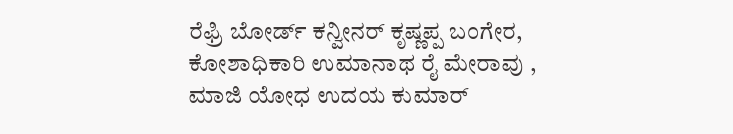ರೆಫ್ರಿ ಬೋರ್ಡ್ ಕನ್ವೀನರ್ ಕೃಷ್ಣಪ್ಪ ಬಂಗೇರ, ಕೋಶಾಧಿಕಾರಿ ಉಮಾನಾಥ ರೈ ಮೇರಾವು , ಮಾಜಿ ಯೋಧ ಉದಯ ಕುಮಾರ್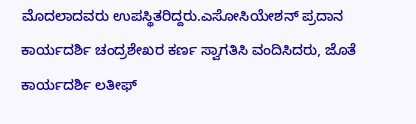ಮೊದಲಾದವರು ಉಪಸ್ಥಿತರಿದ್ದರು.ಎಸೋಸಿಯೇಶನ್ ಪ್ರದಾನ ಕಾರ್ಯದರ್ಶಿ ಚಂದ್ರಶೇಖರ ಕರ್ಣ ಸ್ವಾಗತಿಸಿ ವಂದಿಸಿದರು, ಜೊತೆ ಕಾರ್ಯದರ್ಶಿ ಲತೀಫ್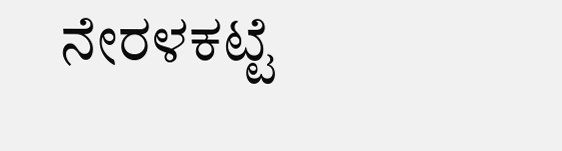ನೇರಳಕಟ್ಟೆ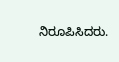ನಿರೂಪಿಸಿದರು.